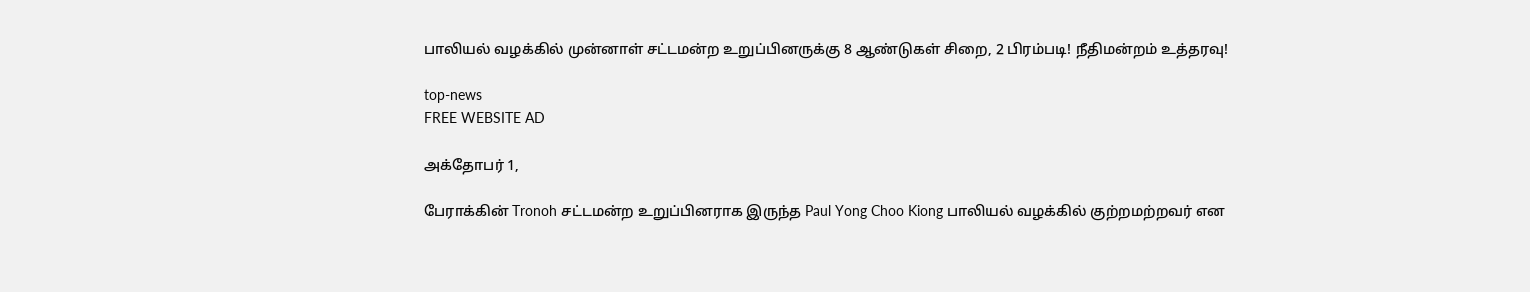பாலியல் வழக்கில் முன்னாள் சட்டமன்ற உறுப்பினருக்கு 8 ஆண்டுகள் சிறை, 2 பிரம்படி! நீதிமன்றம் உத்தரவு!

top-news
FREE WEBSITE AD

அக்தோபர் 1,

பேராக்கின் Tronoh சட்டமன்ற உறுப்பினராக இருந்த Paul Yong Choo Kiong பாலியல் வழக்கில் குற்றமற்றவர் என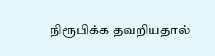நிரூபிக்க தவறியதால்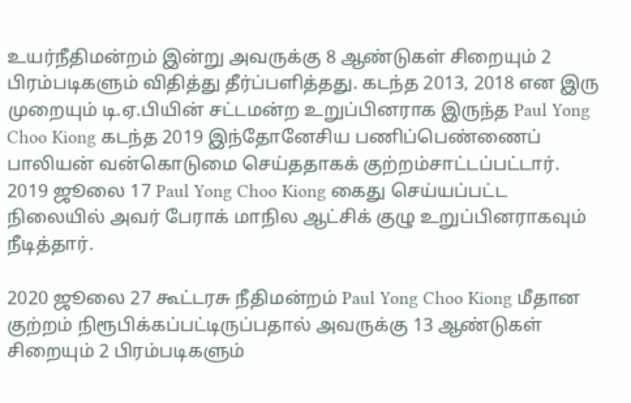உயர்நீதிமன்றம் இன்று அவருக்கு 8 ஆண்டுகள் சிறையும் 2 பிரம்படிகளும் விதித்து தீர்ப்பளித்தது. கடந்த 2013, 2018 என இரு முறையும் டி.ஏ.பியின் சட்டமன்ற உறுப்பினராக இருந்த Paul Yong Choo Kiong கடந்த 2019 இந்தோனேசிய பணிப்பெண்ணைப் பாலியன் வன்கொடுமை செய்ததாகக் குற்றம்சாட்டப்பட்டார். 2019 ஜூலை 17 Paul Yong Choo Kiong கைது செய்யப்பட்ட நிலையில் அவர் பேராக் மாநில ஆட்சிக் குழு உறுப்பினராகவும் நீடித்தார்.

2020 ஜூலை 27 கூட்டரசு நீதிமன்றம் Paul Yong Choo Kiong மீதான குற்றம் நிரூபிக்கப்பட்டிருப்பதால் அவருக்கு 13 ஆண்டுகள் சிறையும் 2 பிரம்படிகளும்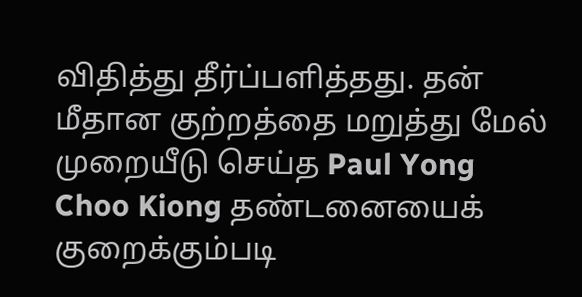விதித்து தீர்ப்பளித்தது. தன் மீதான குற்றத்தை மறுத்து மேல் முறையீடு செய்த Paul Yong Choo Kiong தண்டனையைக் குறைக்கும்படி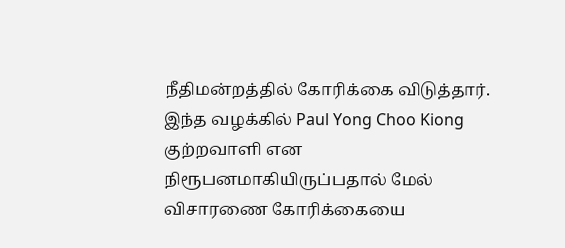நீதிமன்றத்தில் கோரிக்கை விடுத்தார். இந்த வழக்கில் Paul Yong Choo Kiong குற்றவாளி என நிரூபனமாகியிருப்பதால் மேல் விசாரணை கோரிக்கையை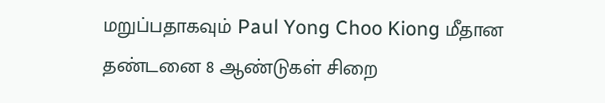மறுப்பதாகவும் Paul Yong Choo Kiong மீதான தண்டனை 8 ஆண்டுகள் சிறை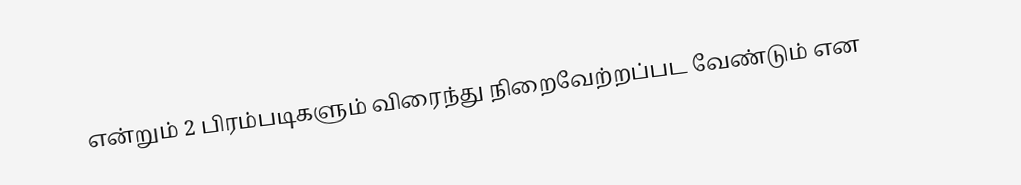என்றும் 2 பிரம்படிகளும் விரைந்து நிறைவேற்றப்பட வேண்டும் என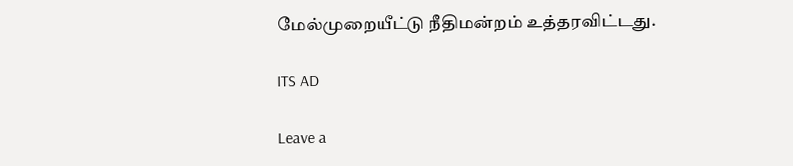மேல்முறையீட்டு நீதிமன்றம் உத்தரவிட்டது.

ITS AD

Leave a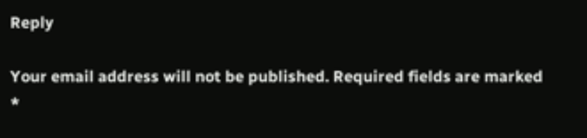Reply

Your email address will not be published. Required fields are marked *